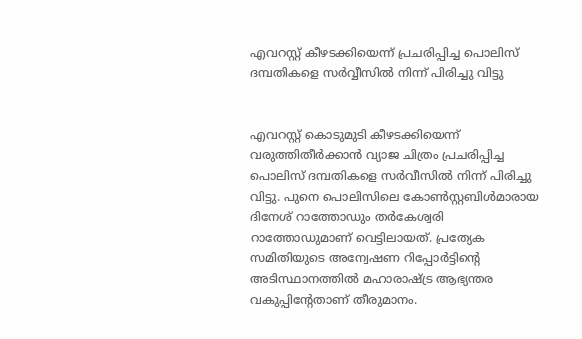എവറസ്റ്റ് കീഴടക്കിയെന്ന് പ്രചരിപ്പിച്ച പൊലിസ് ദമ്പതികളെ സര്‍വ്വീസില്‍ നിന്ന് പിരിച്ചു വിട്ടു


എവറസ്റ്റ് കൊടുമുടി കീഴടക്കിയെന്ന് വരുത്തിതീര്‍ക്കാന്‍ വ്യാജ ചിത്രം പ്രചരിപ്പിച്ച പൊലിസ് ദമ്പതികളെ സര്‍വീസില്‍ നിന്ന് പിരിച്ചു വിട്ടു. പുനെ പൊലിസിലെ കോണ്‍സ്റ്റബിള്‍മാരായ ദിനേശ് റാത്തോഡും തര്‍കേശ്വരി റാത്തോഡുമാണ് വെട്ടിലായത്. പ്രത്യേക സമിതിയുടെ അന്വേഷണ റിപ്പോര്‍ട്ടിന്റെ അടിസ്ഥാനത്തില്‍ മഹാരാഷ്ട്ര ആഭ്യന്തര വകുപ്പിന്റേതാണ് തീരുമാനം.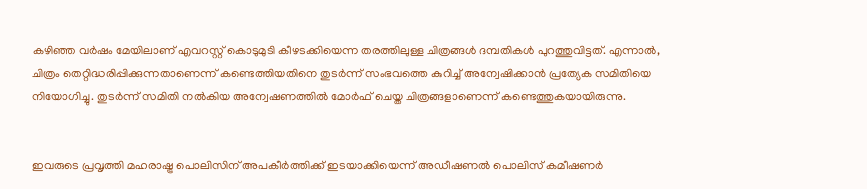കഴിഞ്ഞ വര്‍ഷം മേയിലാണ് എവറസ്റ്റ് കൊടുമുടി കീഴടക്കിയെന്ന തരത്തിലുള്ള ചിത്രങ്ങള്‍ ദമ്പതികള്‍ പുറത്തുവിട്ടത്. എന്നാല്‍, ചിത്രം തെറ്റിദ്ധരിപ്പിക്കുന്നതാണെന്ന് കണ്ടെത്തിയതിനെ തുടര്‍ന്ന് സംഭവത്തെ കുറിച്ച് അന്വേഷിക്കാന്‍ പ്രത്യേക സമിതിയെ നിയോഗിച്ചു. തുടര്‍ന്ന് സമിതി നല്‍കിയ അന്വേഷണത്തില്‍ മോര്‍ഫ് ചെയ്ത ചിത്രങ്ങളാണെന്ന് കണ്ടെത്തുകയായിരുന്നു.


ഇവരുടെ പ്രവൃത്തി മഹരാഷ്ട്ര പൊലിസിന് അപകീര്‍ത്തിക്ക് ഇടയാക്കിയെന്ന് അഡീഷണല്‍ പൊലിസ് കമീഷണര്‍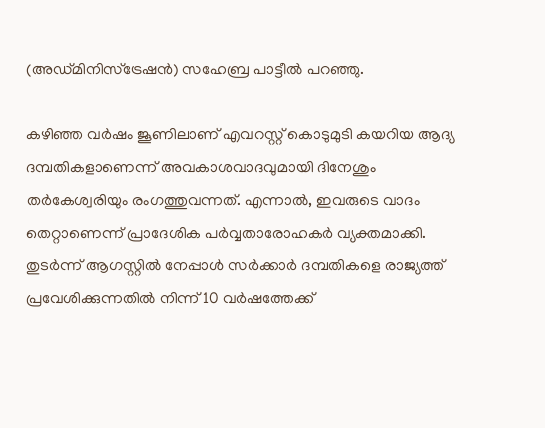(അഡ്മിനിസ്‌ട്രേഷന്‍) സഹേബ്ര പാട്ടീല്‍ പറഞ്ഞു.

കഴിഞ്ഞ വര്‍ഷം ജൂണിലാണ് എവറസ്റ്റ് കൊടുമുടി കയറിയ ആദ്യ ദമ്പതികളാണെന്ന് അവകാശവാദവുമായി ദിനേശും തര്‍കേശ്വരിയും രംഗത്തുവന്നത്. എന്നാല്‍, ഇവരുടെ വാദം തെറ്റാണെന്ന് പ്രാദേശിക പര്‍വ്വതാരോഹകര്‍ വ്യക്തമാക്കി. തുടര്‍ന്ന് ആഗസ്റ്റില്‍ നേപ്പാള്‍ സര്‍ക്കാര്‍ ദമ്പതികളെ രാജ്യത്ത് പ്രവേശിക്കുന്നതില്‍ നിന്ന് 10 വര്‍ഷത്തേക്ക്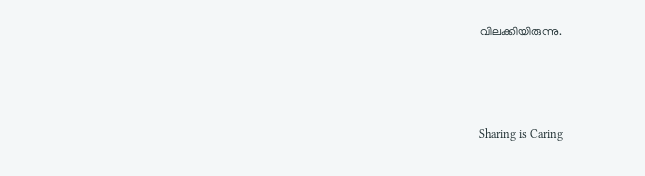വിലക്കിയിരുന്നു.



Sharing is Caring